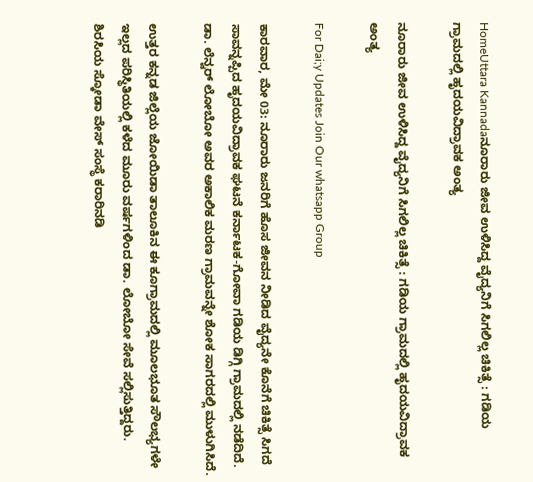HomeUttara Kannadaನೂರಾರು ಜೀವ ಉಳಿಸಿದ್ದ ವೈದ್ಯನಿಗೆ ಸಿಗಲಿಲ್ಲ ಚಿಕಿತ್ಸೆ : ಗಡಿಯ ಗ್ರಾಮದಲ್ಲಿ ಹೃದಯವಿದ್ರಾವಕ ಅಂತ್ಯ

ನೂರಾರು ಜೀವ ಉಳಿಸಿದ್ದ ವೈದ್ಯನಿಗೆ ಸಿಗಲಿಲ್ಲ ಚಿಕಿತ್ಸೆ : ಗಡಿಯ ಗ್ರಾಮದಲ್ಲಿ ಹೃದಯವಿದ್ರಾವಕ ಅಂತ್ಯ

For Dai;y Updates Join Our whatsapp Group

ಕಾರವಾರ, ಮೇ 03: ನೂರಾರು ಜನರಿಗೆ ಹೊಸ ಜೀವನ ನೀಡಿದ ವೈದ್ಯನೇ ಕೊನೆಗೆ ಚಿಕಿತ್ಸೆ ಸಿಗದೆ ಸಾವನ್ನಪ್ಪಿದ ಹೃದಯವಿದ್ರಾವಕ ಘಟನೆ ಕರ್ನಾಟಕ-ಗೋವಾ ಗಡಿಯ ಡಿಗ್ಗಿ ಗ್ರಾಮದಲ್ಲಿ ನಡೆದಿದೆ. ಡಾ. ಲೆನ್ವರ್ ಲೋಬೋ ಅವರ ಅಕಾಲಿಕ ಮರಣ ಗ್ರಾಮವನ್ನೇ ಶೋಕ ಸಾಗರದಲ್ಲಿ ಮುಳುಗಿಸಿದೆ.

ಉತ್ತರ ಕನ್ನಡ ಜಿಲ್ಲೆಯ ಜೋಯಿಡಾ ತಾಲೂಕಿನ ಈ ಕೂಗ್ರಾಮದಲ್ಲಿ ಮೂಲಭೂತ ಸೌಲಭ್ಯಗಳೇ ಇಲ್ಲದ ಪರಿಸ್ಥಿತಿಯಲ್ಲಿ ಕಳೆದ ಮೂರು ವರ್ಷಗಳಿಂದ ಡಾ. ಲೋಬೋ ಸೇವೆ ಸಲ್ಲಿಸುತ್ತಿದ್ದರು. ಶಿರಸಿಯ ಸ್ಕೋಡಾ ವೇಸ್ ಸಂಸ್ಥೆ ಕರಾರಿನಡಿ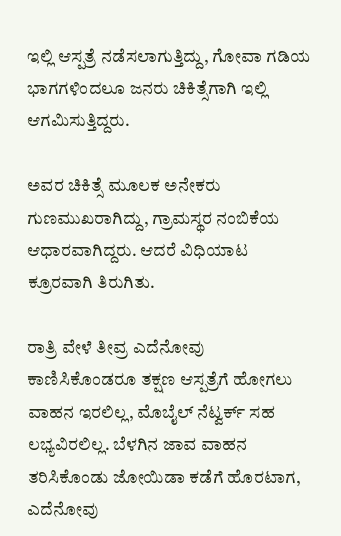ಇಲ್ಲಿ ಆಸ್ಪತ್ರೆ ನಡೆಸಲಾಗುತ್ತಿದ್ದು, ಗೋವಾ ಗಡಿಯ ಭಾಗಗಳಿಂದಲೂ ಜನರು ಚಿಕಿತ್ಸೆಗಾಗಿ ಇಲ್ಲಿ ಆಗಮಿಸುತ್ತಿದ್ದರು.

ಅವರ ಚಿಕಿತ್ಸೆ ಮೂಲಕ ಅನೇಕರು ಗುಣಮುಖರಾಗಿದ್ದು, ಗ್ರಾಮಸ್ಥರ ನಂಬಿಕೆಯ ಆಧಾರವಾಗಿದ್ದರು. ಆದರೆ ವಿಧಿಯಾಟ ಕ್ರೂರವಾಗಿ ತಿರುಗಿತು.

ರಾತ್ರಿ ವೇಳೆ ತೀವ್ರ ಎದೆನೋವು ಕಾಣಿಸಿಕೊಂಡರೂ ತಕ್ಷಣ ಆಸ್ಪತ್ರೆಗೆ ಹೋಗಲು ವಾಹನ ಇರಲಿಲ್ಲ, ಮೊಬೈಲ್ ನೆಟ್ವರ್ಕ್ ಸಹ ಲಭ್ಯವಿರಲಿಲ್ಲ. ಬೆಳಗಿನ ಜಾವ ವಾಹನ ತರಿಸಿಕೊಂಡು ಜೋಯಿಡಾ ಕಡೆಗೆ ಹೊರಟಾಗ, ಎದೆನೋವು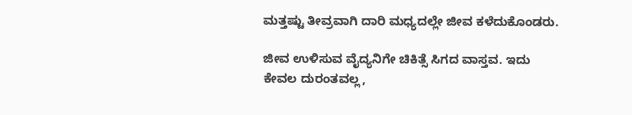ಮತ್ತಷ್ಟು ತೀವ್ರವಾಗಿ ದಾರಿ ಮಧ್ಯದಲ್ಲೇ ಜೀವ ಕಳೆದುಕೊಂಡರು.

ಜೀವ ಉಳಿಸುವ ವೈದ್ಯನಿಗೇ ಚಿಕಿತ್ಸೆ ಸಿಗದ ವಾಸ್ತವ. ಇದು ಕೇವಲ ದುರಂತವಲ್ಲ,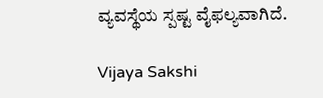ವ್ಯವಸ್ಥೆಯ ಸ್ಪಷ್ಟ ವೈಫಲ್ಯವಾಗಿದೆ.

Vijaya Sakshi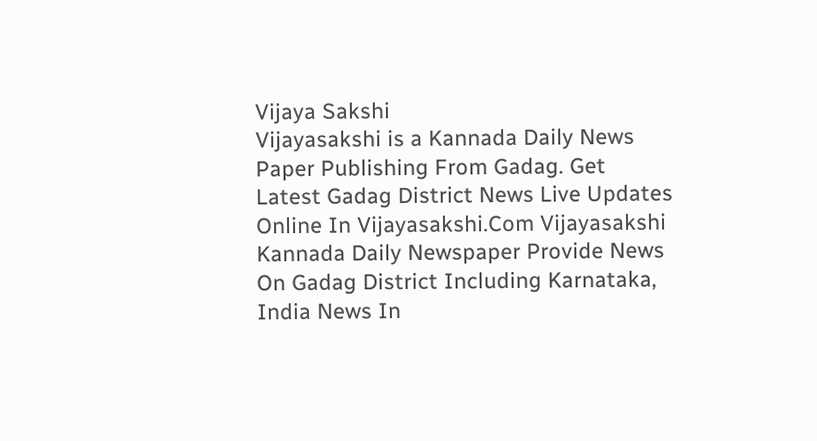Vijaya Sakshi
Vijayasakshi is a Kannada Daily News Paper Publishing From Gadag. Get Latest Gadag District News Live Updates Online In Vijayasakshi.Com Vijayasakshi Kannada Daily Newspaper Provide News On Gadag District Including Karnataka, India News In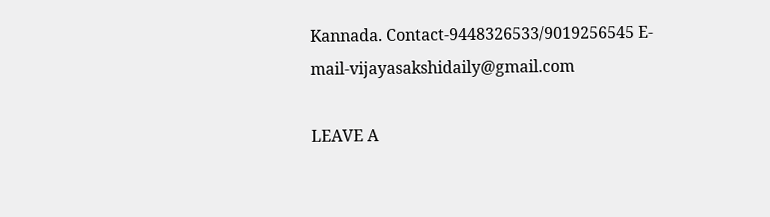Kannada. Contact-9448326533/9019256545 E-mail-vijayasakshidaily@gmail.com

LEAVE A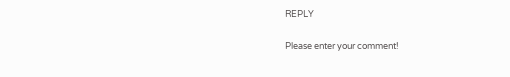REPLY

Please enter your comment!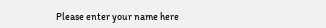Please enter your name here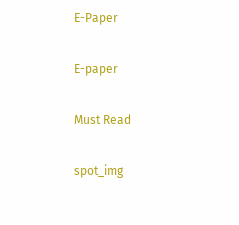E-Paper

E-paper

Must Read

spot_img